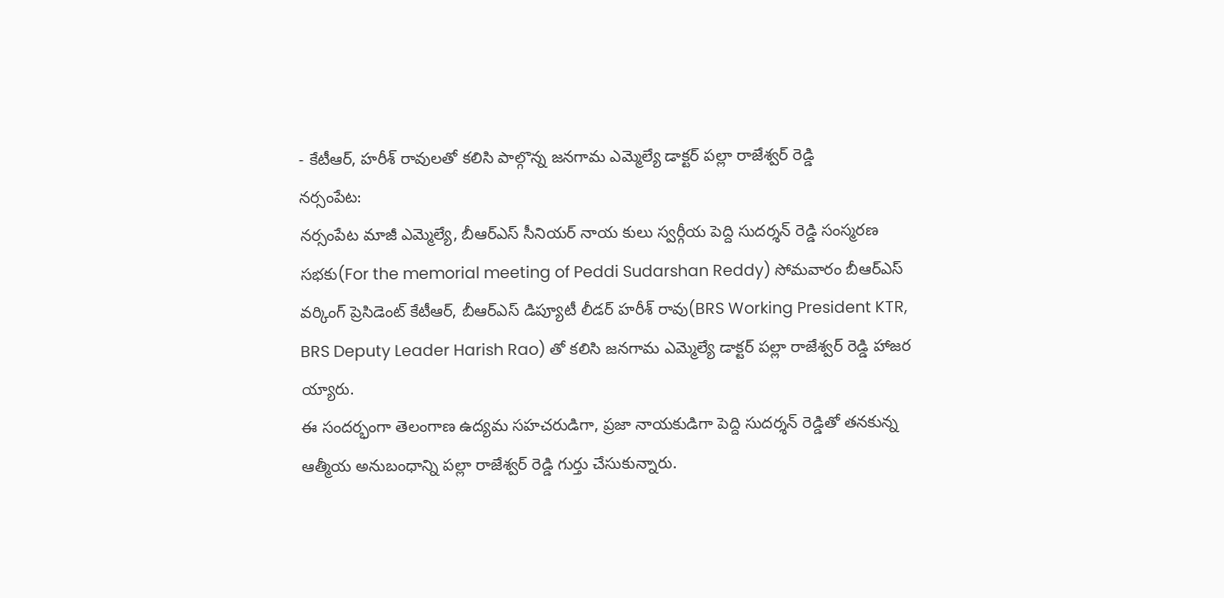- కేటీఆర్, హరీశ్ రావులతో కలిసి పాల్గొన్న జనగామ ఎమ్మెల్యే డాక్టర్ పల్లా రాజేశ్వర్ రెడ్డి
నర్సంపేట:
నర్సంపేట మాజీ ఎమ్మెల్యే, బీఆర్ఎస్ సీనియర్ నాయ కులు స్వర్గీయ పెద్ది సుదర్శన్ రెడ్డి సంస్మరణ సభకు(For the memorial meeting of Peddi Sudarshan Reddy) సోమవారం బీఆర్ఎస్ వర్కింగ్ ప్రెసిడెంట్ కేటీఆర్, బీఆర్ఎస్ డిప్యూటీ లీడర్ హరీశ్ రావు(BRS Working President KTR, BRS Deputy Leader Harish Rao) తో కలిసి జనగామ ఎమ్మెల్యే డాక్టర్ పల్లా రాజేశ్వర్ రెడ్డి హాజర య్యారు.
ఈ సందర్భంగా తెలంగాణ ఉద్యమ సహచరుడిగా, ప్రజా నాయకుడిగా పెద్ది సుదర్శన్ రెడ్డితో తనకున్న ఆత్మీయ అనుబంధాన్ని పల్లా రాజేశ్వర్ రెడ్డి గుర్తు చేసుకున్నారు.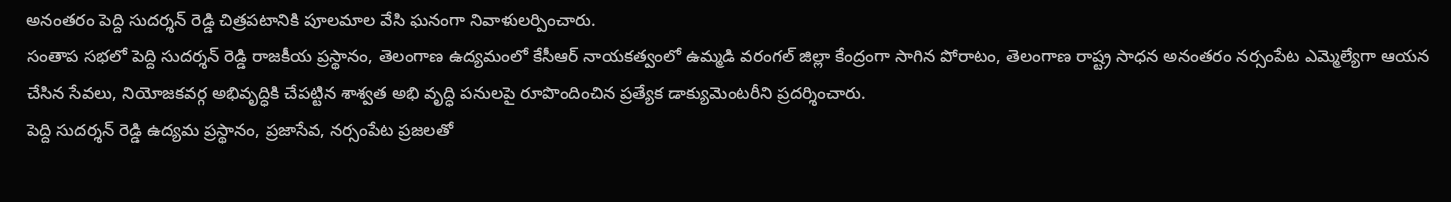అనంతరం పెద్ది సుదర్శన్ రెడ్డి చిత్రపటానికి పూలమాల వేసి ఘనంగా నివాళులర్పించారు.
సంతాప సభలో పెద్ది సుదర్శన్ రెడ్డి రాజకీయ ప్రస్థానం, తెలంగాణ ఉద్యమంలో కేసీఆర్ నాయకత్వంలో ఉమ్మడి వరంగల్ జిల్లా కేంద్రంగా సాగిన పోరాటం, తెలంగాణ రాష్ట్ర సాధన అనంతరం నర్సంపేట ఎమ్మెల్యేగా ఆయన చేసిన సేవలు, నియోజకవర్గ అభివృద్ధికి చేపట్టిన శాశ్వత అభి వృద్ధి పనులపై రూపొందించిన ప్రత్యేక డాక్యుమెంటరీని ప్రదర్శించారు.
పెద్ది సుదర్శన్ రెడ్డి ఉద్యమ ప్రస్థానం, ప్రజాసేవ, నర్సంపేట ప్రజలతో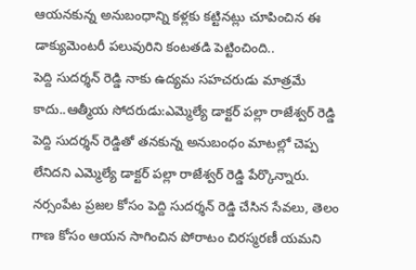ఆయనకున్న అనుబంధాన్ని కళ్లకు కట్టినట్లు చూపించిన ఈ డాక్యుమెంటరీ పలువురిని కంటతడి పెట్టించింది..
పెద్ది సుదర్శన్ రెడ్డి నాకు ఉద్యమ సహచరుడు మాత్రమే కాదు..ఆత్మీయ సోదరుడు:ఎమ్మెల్యే డాక్టర్ పల్లా రాజేశ్వర్ రెడ్డి
పెద్ది సుదర్శన్ రెడ్డితో తనకున్న అనుబంధం మాటల్లో చెప్ప లేనిదని ఎమ్మెల్యే డాక్టర్ పల్లా రాజేశ్వర్ రెడ్డి పేర్కొన్నారు. నర్సంపేట ప్రజల కోసం పెద్ది సుదర్శన్ రెడ్డి చేసిన సేవలు, తెలం గాణ కోసం ఆయన సాగించిన పోరాటం చిరస్మరణీ యమని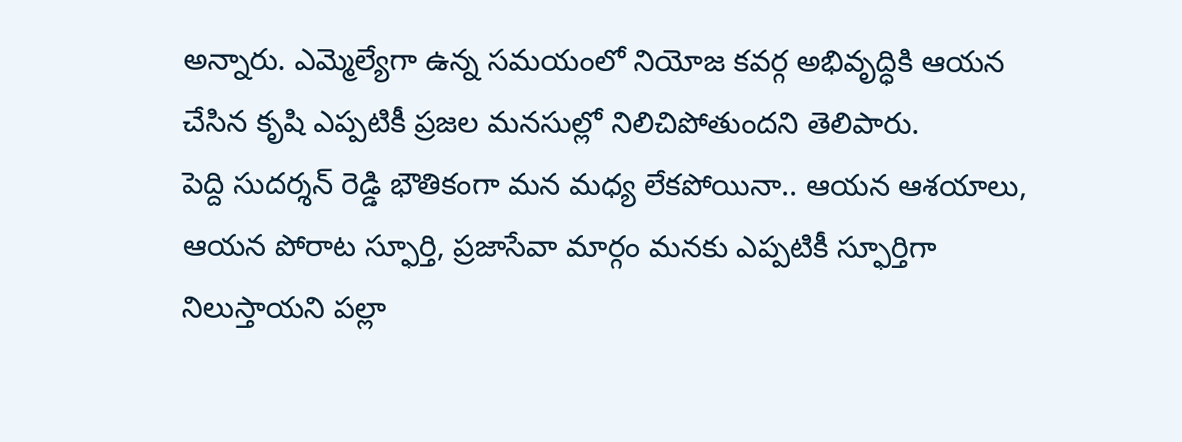అన్నారు. ఎమ్మెల్యేగా ఉన్న సమయంలో నియోజ కవర్గ అభివృద్ధికి ఆయన చేసిన కృషి ఎప్పటికీ ప్రజల మనసుల్లో నిలిచిపోతుందని తెలిపారు.
పెద్ది సుదర్శన్ రెడ్డి భౌతికంగా మన మధ్య లేకపోయినా.. ఆయన ఆశయాలు, ఆయన పోరాట స్ఫూర్తి, ప్రజాసేవా మార్గం మనకు ఎప్పటికీ స్ఫూర్తిగా నిలుస్తాయని పల్లా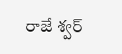రాజే శ్వర్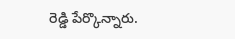రెడ్డి పేర్కొన్నారు.